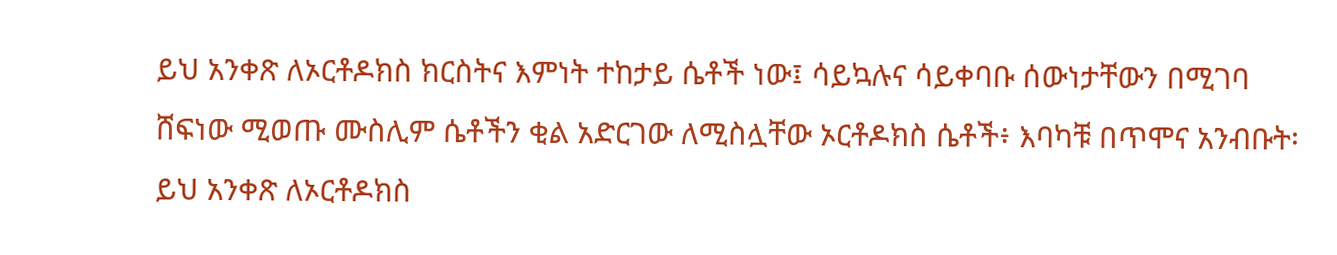ይህ አንቀጽ ለኦርቶዶክስ ክርስትና እምነት ተከታይ ሴቶች ነው፤ ሳይኳሉና ሳይቀባቡ ሰውነታቸውን በሚገባ ሸፍነው ሚወጡ ሙስሊም ሴቶችን ቂል አድርገው ለሚስሏቸው ኦርቶዶክስ ሴቶች፥ እባካቹ በጥሞና አንብቡት፡
ይህ አንቀጽ ለኦርቶዶክስ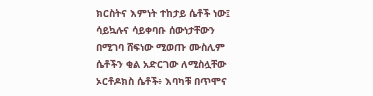ክርስትና እምነት ተከታይ ሴቶች ነው፤ ሳይኳሉና ሳይቀባቡ ሰውነታቸውን በሚገባ ሸፍነው ሚወጡ ሙስሊም ሴቶችን ቂል አድርገው ለሚስሏቸው ኦርቶዶክስ ሴቶች፥ እባካቹ በጥሞና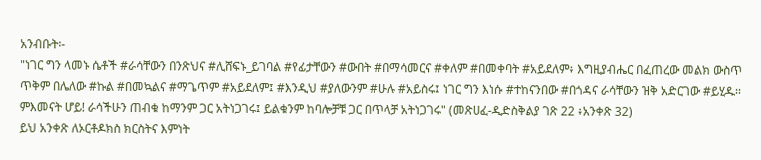አንብቡት፡-
"ነገር ግን ላመኑ ሴቶች #ራሳቸውን በንጽህና #ሊሸፍኑ_ይገባል #የፊታቸውን #ውበት #በማሳመርና #ቀለም #በመቀባት #አይደለም፥ እግዚያብሔር በፈጠረው መልክ ውስጥ ጥቅም በሌለው #ኩል #በመኳልና #ማጌጥም #አይደለም፤ #እንዲህ #ያለውንም #ሁሉ #አይስሩ፤ ነገር ግን እነሱ #ተከናንበው #በጎዳና ራሳቸውን ዝቅ አድርገው #ይሂዱ፡፡ ምእመናት ሆይ! ራሳችሁን ጠብቁ ከማንም ጋር አትነጋገሩ፤ ይልቁንም ከባሎቻቹ ጋር በጥላቻ አትነጋገሩ" (መጽሀፈ-ዲድስቅልያ ገጽ 22 ፥አንቀጽ 32)
ይህ አንቀጽ ለኦርቶዶክስ ክርስትና እምነት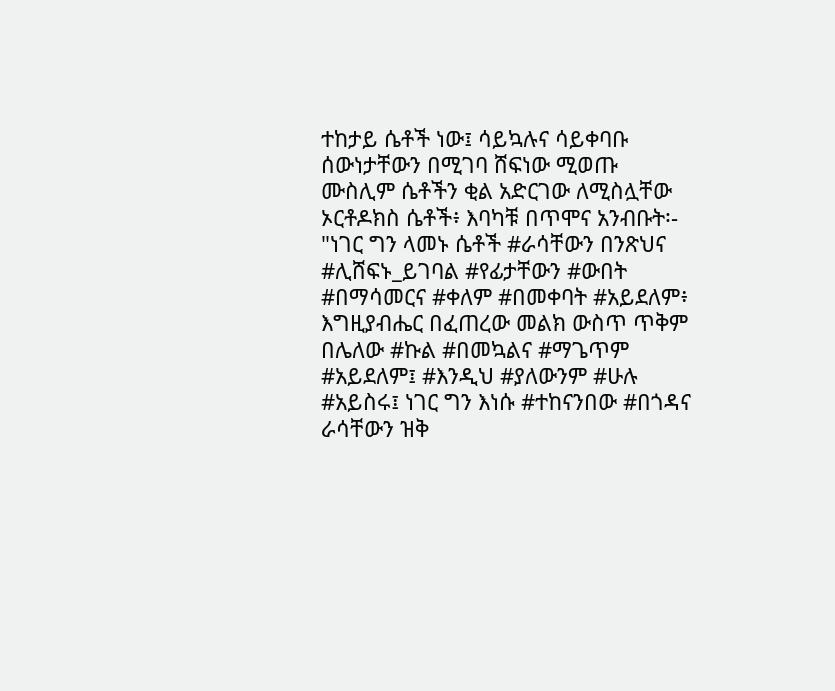ተከታይ ሴቶች ነው፤ ሳይኳሉና ሳይቀባቡ ሰውነታቸውን በሚገባ ሸፍነው ሚወጡ ሙስሊም ሴቶችን ቂል አድርገው ለሚስሏቸው ኦርቶዶክስ ሴቶች፥ እባካቹ በጥሞና አንብቡት፡-
"ነገር ግን ላመኑ ሴቶች #ራሳቸውን በንጽህና #ሊሸፍኑ_ይገባል #የፊታቸውን #ውበት #በማሳመርና #ቀለም #በመቀባት #አይደለም፥ እግዚያብሔር በፈጠረው መልክ ውስጥ ጥቅም በሌለው #ኩል #በመኳልና #ማጌጥም #አይደለም፤ #እንዲህ #ያለውንም #ሁሉ #አይስሩ፤ ነገር ግን እነሱ #ተከናንበው #በጎዳና ራሳቸውን ዝቅ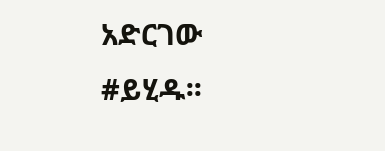አድርገው #ይሂዱ፡፡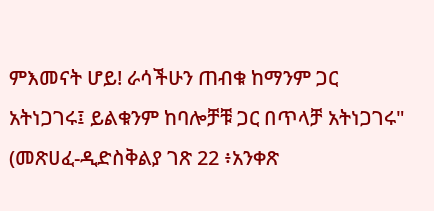ምእመናት ሆይ! ራሳችሁን ጠብቁ ከማንም ጋር አትነጋገሩ፤ ይልቁንም ከባሎቻቹ ጋር በጥላቻ አትነጋገሩ" (መጽሀፈ-ዲድስቅልያ ገጽ 22 ፥አንቀጽ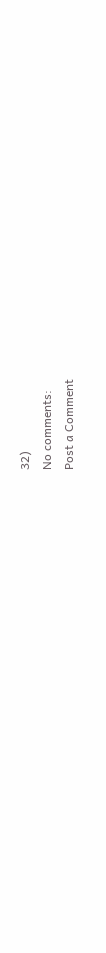32)
No comments:
Post a Comment